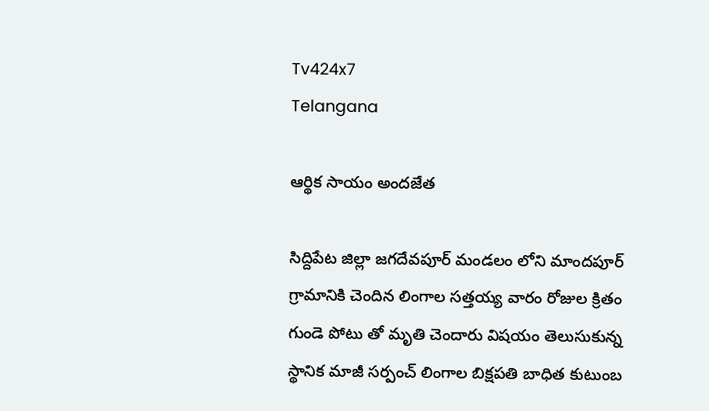Tv424x7
Telangana

ఆర్థిక సాయం అందజేత

సిద్దిపేట జిల్లా జగదేవపూర్ మండలం లోని మాందపూర్ గ్రామానికి చెందిన లింగాల సత్తయ్య వారం రోజుల క్రితం గుండె పోటు తో మృతి చెందారు విషయం తెలుసుకున్న స్థానిక మాజీ సర్పంచ్ లింగాల బిక్షపతి బాధిత కుటుంబ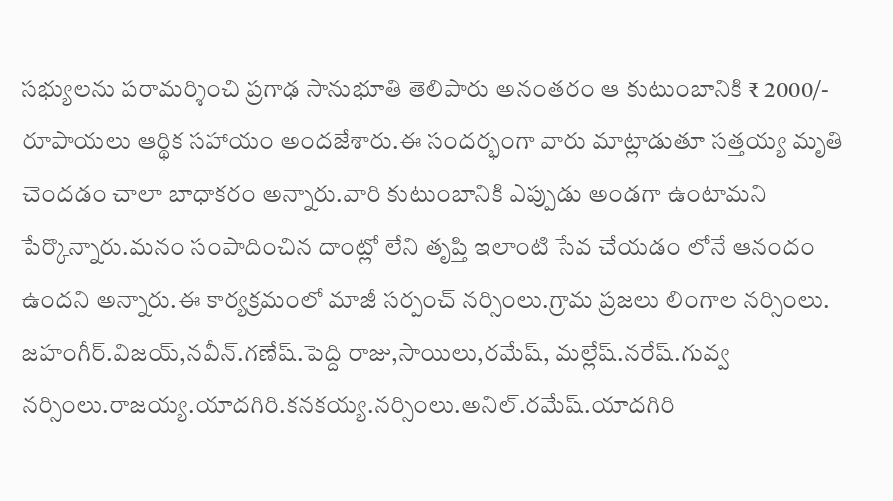సభ్యులను పరామర్శించి ప్రగాఢ సానుభూతి తెలిపారు అనంతరం ఆ కుటుంబానికి ₹ 2000/- రూపాయలు ఆర్థిక సహాయం అందజేశారు.ఈ సందర్భంగా వారు మాట్లాడుతూ సత్తయ్య మృతి చెందడం చాలా బాధాకరం అన్నారు.వారి కుటుంబానికి ఎప్పుడు అండగా ఉంటామని పేర్కొన్నారు.మనం సంపాదించిన దాంట్లో లేని తృప్తి ఇలాంటి సేవ చేయడం లోనే ఆనందం ఉందని అన్నారు.ఈ కార్యక్రమంలో మాజీ సర్పంచ్ నర్సింలు.గ్రామ ప్రజలు లింగాల నర్సింలు. జహంగీర్.విజయ్,నవీన్.గణేష్.పెద్ది రాజు,సాయిలు,రమేష్, మల్లేష్.నరేష్.గువ్వ నర్సింలు.రాజయ్య.యాదగిరి.కనకయ్య.నర్సింలు.అనిల్.రమేష్.యాదగిరి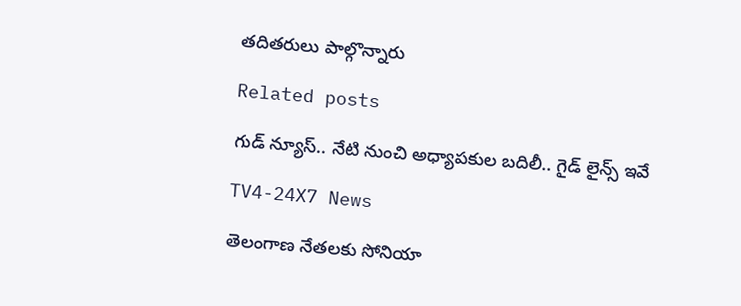తదితరులు పాల్గొన్నారు

Related posts

గుడ్ న్యూస్.. నేటి నుంచి అధ్యాపకుల బదిలీ.. గైడ్ లైన్స్ ఇవే

TV4-24X7 News

తెలంగాణ నేతలకు సోనియా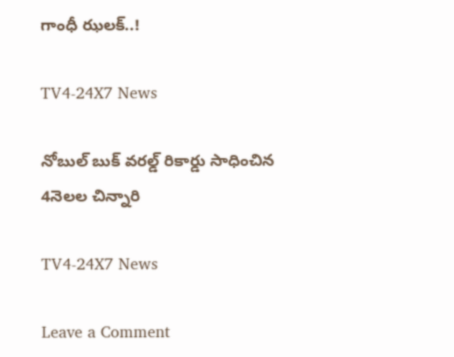గాంధీ ఝలక్..!

TV4-24X7 News

నోబుల్ బుక్ వరల్డ్ రికార్డు సాధించిన 4నెలల చిన్నారి

TV4-24X7 News

Leave a Comment